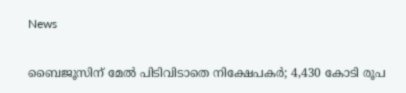News

ബൈജൂസിന് മേല്‍ പിടിവിടാതെ നിക്ഷേപകര്‍; 4,430 കോടി രൂപ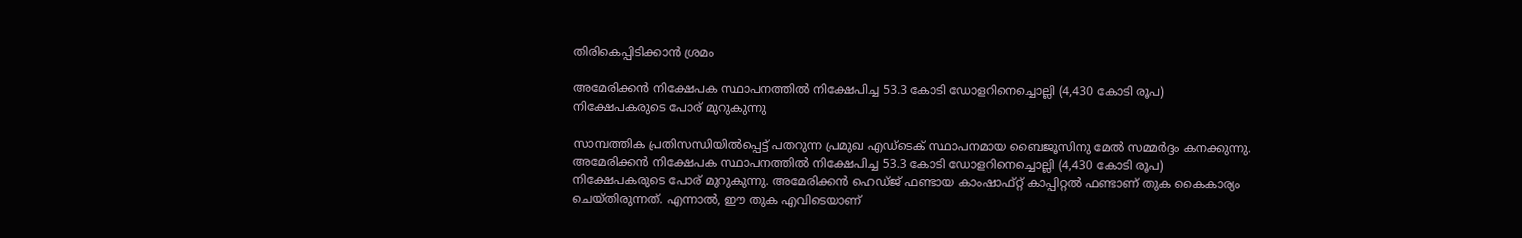തിരികെപ്പിടിക്കാന്‍ ശ്രമം

അമേരിക്കന്‍ നിക്ഷേപക സ്ഥാപനത്തില്‍ നിക്ഷേപിച്ച 53.3 കോടി ഡോളറിനെച്ചൊല്ലി (4,430 കോടി രൂപ) നിക്ഷേപകരുടെ പോര് മുറുകുന്നു

സാമ്പത്തിക പ്രതിസന്ധിയില്‍പ്പെട്ട് പതറുന്ന പ്രമുഖ എഡ്ടെക് സ്ഥാപനമായ ബൈജൂസിനു മേല്‍ സമ്മര്‍ദ്ദം കനക്കുന്നു. അമേരിക്കന്‍ നിക്ഷേപക സ്ഥാപനത്തില്‍ നിക്ഷേപിച്ച 53.3 കോടി ഡോളറിനെച്ചൊല്ലി (4,430 കോടി രൂപ) നിക്ഷേപകരുടെ പോര് മുറുകുന്നു. അമേരിക്കന്‍ ഹെഡ്ജ് ഫണ്ടായ കാംഷാഫ്റ്റ് കാപ്പിറ്റല്‍ ഫണ്ടാണ് തുക കൈകാര്യം ചെയ്തിരുന്നത്. എന്നാല്‍, ഈ തുക എവിടെയാണ്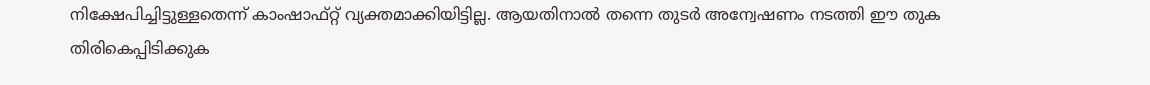നിക്ഷേപിച്ചിട്ടുള്ളതെന്ന് കാംഷാഫ്റ്റ് വ്യക്തമാക്കിയിട്ടില്ല. ആയതിനാല്‍ തന്നെ തുടര്‍ അന്വേഷണം നടത്തി ഈ തുക തിരികെപ്പിടിക്കുക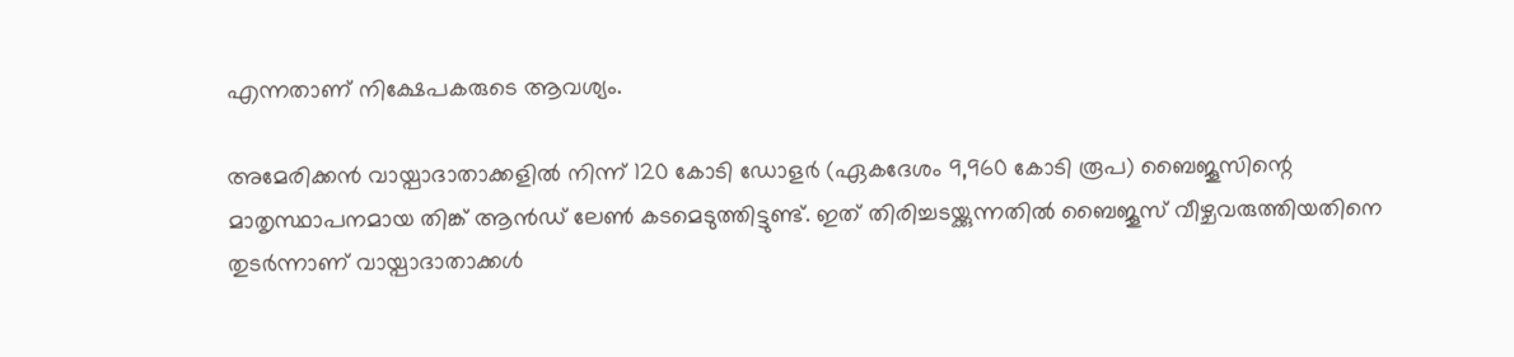എന്നതാണ് നിക്ഷേപകരുടെ ആവശ്യം.

അമേരിക്കന്‍ വായ്പാദാതാക്കളില്‍ നിന്ന് 120 കോടി ഡോളര്‍ (ഏകദേശം 9,960 കോടി രൂപ) ബൈജൂസിന്റെ മാതൃസ്ഥാപനമായ തിങ്ക് ആന്‍ഡ് ലേണ്‍ കടമെടുത്തിട്ടുണ്ട്. ഇത് തിരിച്ചടയ്ക്കുന്നതില്‍ ബൈജൂസ് വീഴ്ചവരുത്തിയതിനെ തുടര്‍ന്നാണ് വായ്പാദാതാക്കള്‍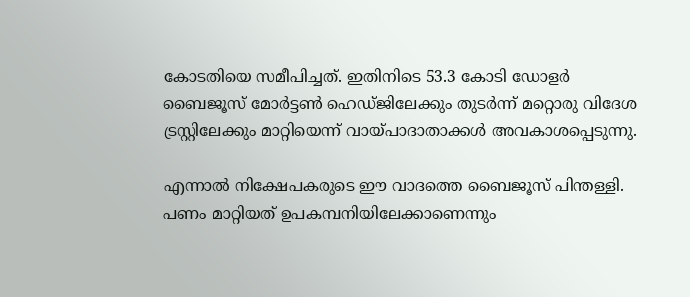കോടതിയെ സമീപിച്ചത്. ഇതിനിടെ 53.3 കോടി ഡോളര്‍ ബൈജൂസ് മോര്‍ട്ടണ്‍ ഹെഡ്ജിലേക്കും തുടര്‍ന്ന് മറ്റൊരു വിദേശ ട്രസ്റ്റിലേക്കും മാറ്റിയെന്ന് വായ്പാദാതാക്കള്‍ അവകാശപ്പെടുന്നു.

എന്നാല്‍ നിക്ഷേപകരുടെ ഈ വാദത്തെ ബൈജൂസ് പിന്തള്ളി. പണം മാറ്റിയത് ഉപകമ്പനിയിലേക്കാണെന്നും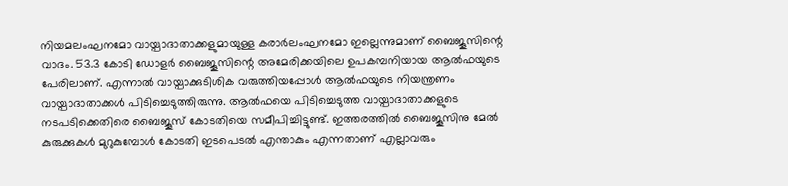നിയമലംഘനമോ വായ്പാദാതാക്കളുമായുള്ള കരാര്‍ലംഘനമോ ഇല്ലെന്നുമാണ് ബൈജൂസിന്റെ വാദം. 53.3 കോടി ഡോളര്‍ ബൈജൂസിന്റെ അമേരിക്കയിലെ ഉപകമ്പനിയായ ആല്‍ഫയുടെ പേരിലാണ്. എന്നാല്‍ വായ്പാക്കുടിശിക വരുത്തിയപ്പോള്‍ ആല്‍ഫയുടെ നിയന്ത്രണം വായ്പാദാതാക്കള്‍ പിടിച്ചെടുത്തിരുന്നു. ആല്‍ഫയെ പിടിച്ചെടുത്ത വായ്പാദാതാക്കളുടെ നടപടിക്കെതിരെ ബൈജൂസ് കോടതിയെ സമീപിച്ചിട്ടുണ്ട്. ഇത്തരത്തില്‍ ബൈജൂസിനു മേല്‍ കുരുക്കുകള്‍ മുറുകുമ്പോള്‍ കോടതി ഇടപെടല്‍ എന്താകും എന്നതാണ് എല്ലാവരും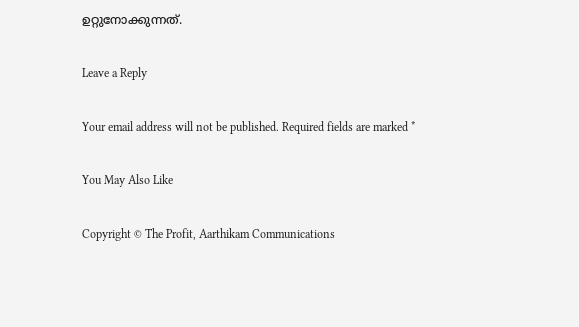ഉറ്റുനോക്കുന്നത്.

Leave a Reply

Your email address will not be published. Required fields are marked *

You May Also Like

Copyright © The Profit, Aarthikam Communications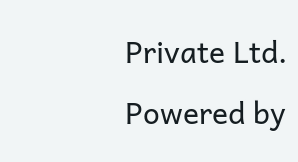Private Ltd. Powered by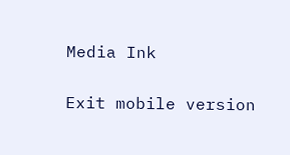Media Ink

Exit mobile version